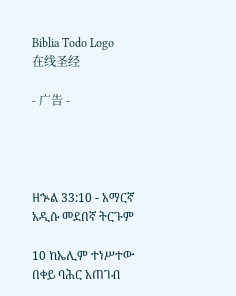Biblia Todo Logo
在线圣经

- 广告 -




ዘኍል 33:10 - አማርኛ አዲሱ መደበኛ ትርጉም

10 ከኤሊም ተነሥተው በቀይ ባሕር አጠገብ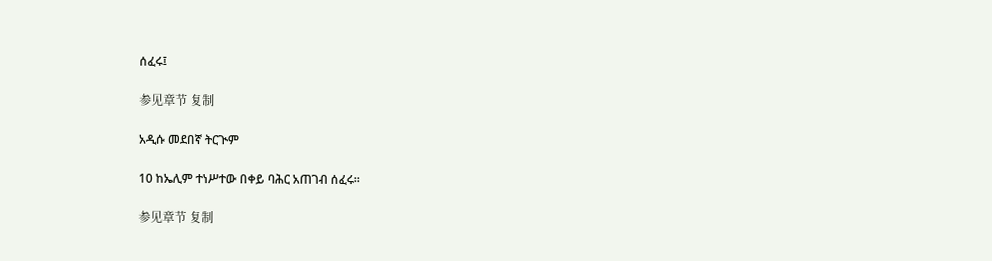ሰፈሩ፤

参见章节 复制

አዲሱ መደበኛ ትርጒም

10 ከኤሊም ተነሥተው በቀይ ባሕር አጠገብ ሰፈሩ።

参见章节 复制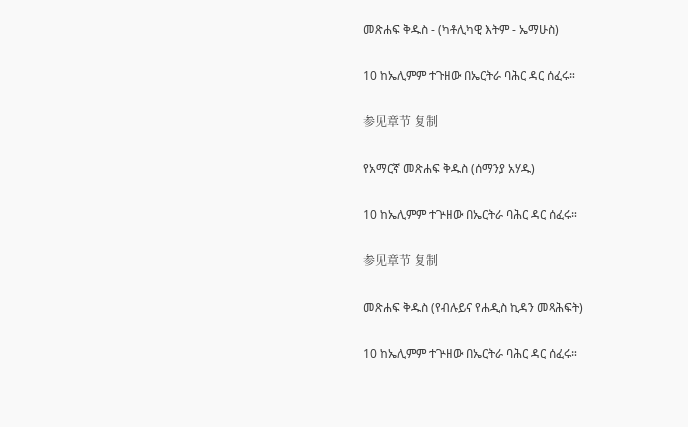መጽሐፍ ቅዱስ - (ካቶሊካዊ እትም - ኤማሁስ)

10 ከኤሊምም ተጉዘው በኤርትራ ባሕር ዳር ሰፈሩ።

参见章节 复制

የአማርኛ መጽሐፍ ቅዱስ (ሰማንያ አሃዱ)

10 ከኤሊምም ተጕዘው በኤርትራ ባሕር ዳር ሰፈሩ።

参见章节 复制

መጽሐፍ ቅዱስ (የብሉይና የሐዲስ ኪዳን መጻሕፍት)

10 ከኤሊምም ተጕዘው በኤርትራ ባሕር ዳር ሰፈሩ።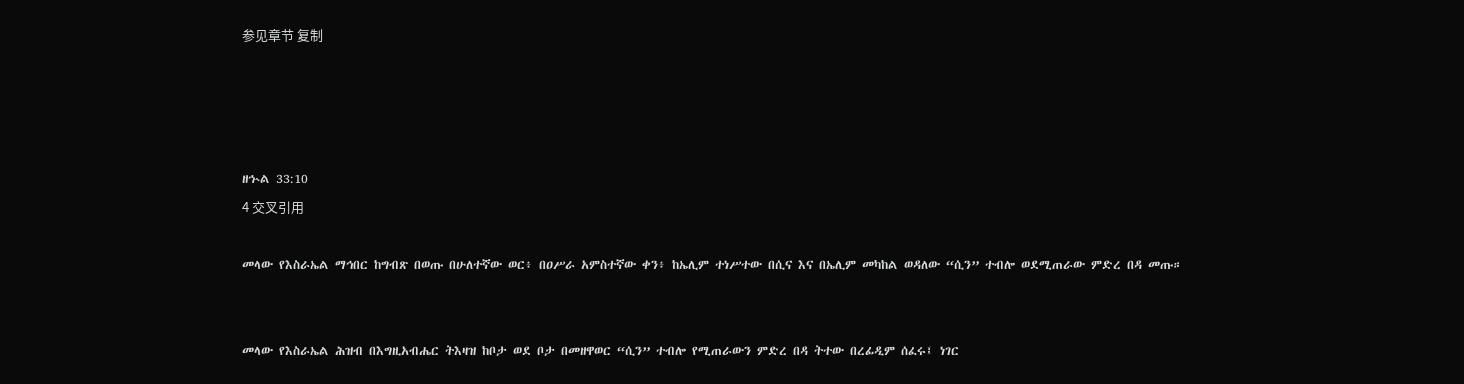参见章节 复制




ዘኍል 33:10
4 交叉引用

መላው የእስራኤል ማኅበር ከግብጽ በወጡ በሁለተኛው ወር፥ በዐሥራ አምስተኛው ቀን፥ ከኤሊም ተነሥተው በሲና እና በኤሊም መካከል ወዳለው “ሲን” ተብሎ ወደሚጠራው ምድረ በዳ መጡ።


መላው የእስራኤል ሕዝብ በእግዚአብሔር ትእዛዝ ከቦታ ወደ ቦታ በመዘዋወር “ሲን” ተብሎ የሚጠራውን ምድረ በዳ ትተው በረፊዲም ሰፈሩ፤ ነገር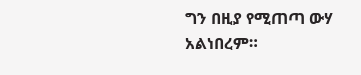ግን በዚያ የሚጠጣ ውሃ አልነበረም።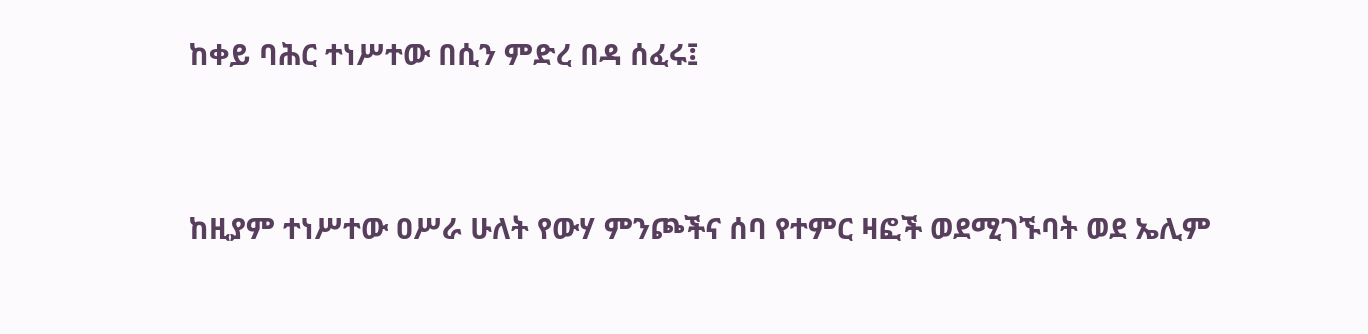ከቀይ ባሕር ተነሥተው በሲን ምድረ በዳ ሰፈሩ፤


ከዚያም ተነሥተው ዐሥራ ሁለት የውሃ ምንጮችና ሰባ የተምር ዛፎች ወደሚገኙባት ወደ ኤሊም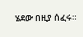ሄደው በዚያ ሰፈሩ።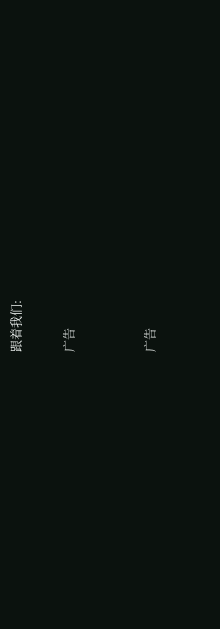跟着我们:

广告


广告